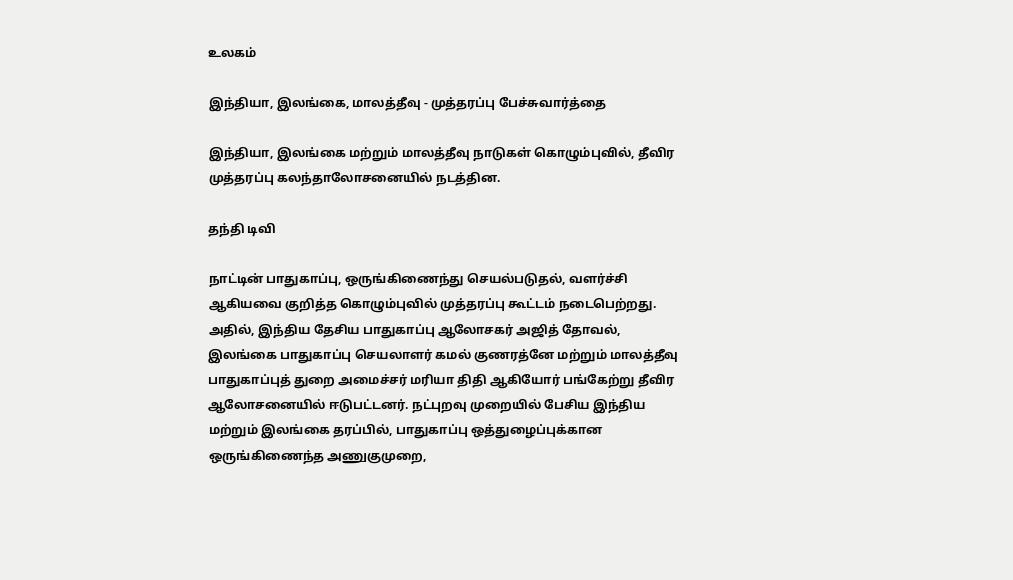உலகம்

இந்தியா, இலங்கை, மாலத்தீவு - முத்தரப்பு பேச்சுவார்த்தை

இந்தியா, இலங்கை மற்றும் மாலத்தீவு நாடுகள் கொழும்புவில், தீவிர முத்தரப்பு கலந்தாலோசனையில் நடத்தின.

தந்தி டிவி

நாட்டின் பாதுகாப்பு, ஒருங்கிணைந்து செயல்படுதல், வளர்ச்சி ஆகியவை குறித்த கொழும்புவில் முத்தரப்பு கூட்டம் நடைபெற்றது. அதில், இந்திய தேசிய பாதுகாப்பு ஆலோசகர் அஜித் தோவல், இலங்கை பாதுகாப்பு செயலாளர் கமல் குணரத்னே மற்றும் மாலத்தீவு பாதுகாப்புத் துறை அமைச்சர் மரியா திதி ஆகியோர் பங்கேற்று தீவிர ஆலோசனையில் ஈடுபட்டனர். நட்புறவு முறையில் பேசிய இந்திய மற்றும் இலங்கை தரப்பில், பாதுகாப்பு ஒத்துழைப்புக்கான ஒருங்கிணைந்த அணுகுமுறை,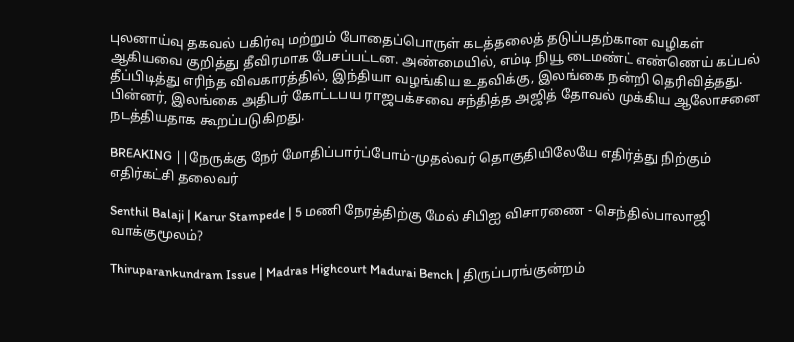புலனாய்வு தகவல் பகிர்வு மற்றும் போதைப்பொருள் கடத்தலைத் தடுப்பதற்கான வழிகள் ஆகியவை குறித்து தீவிரமாக பேசப்பட்டன. அண்மையில், எம்டி நியூ டைமண்ட் எண்ணெய் கப்பல் தீப்பிடித்து எரிந்த விவகாரத்தில், இந்தியா வழங்கிய உதவிக்கு, இலங்கை நன்றி தெரிவித்தது. பின்னர், இலங்கை அதிபர் கோட்டபய ராஜபக்சவை சந்தித்த அஜித் தோவல் முக்கிய ஆலோசனை நடத்தியதாக கூறப்படுகிறது.

BREAKING ||நேருக்கு நேர் மோதிப்பார்ப்போம்-முதல்வர் தொகுதியிலேயே எதிர்த்து நிற்கும் எதிர்கட்சி தலைவர்

Senthil Balaji | Karur Stampede | 5 மணி நேரத்திற்கு மேல் சிபிஐ விசாரணை - செந்தில்பாலாஜி வாக்குமூலம்?

Thiruparankundram Issue | Madras Highcourt Madurai Bench | திருப்பரங்குன்றம்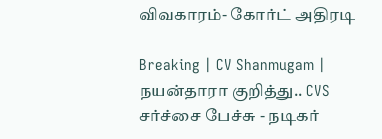விவகாரம்- கோர்ட் அதிரடி

Breaking | CV Shanmugam | நயன்தாரா குறித்து.. CVS சர்ச்சை பேச்சு - நடிகர்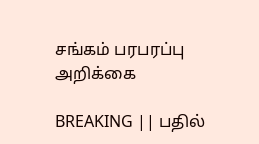சங்கம் பரபரப்பு அறிக்கை

BREAKING || பதில்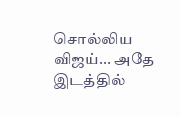சொல்லிய விஜய்... அதே இடத்தில்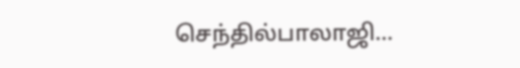செந்தில்பாலாஜி...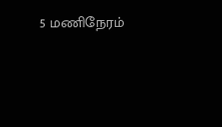5 மணிநேரம்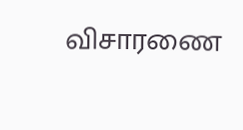விசாரணை